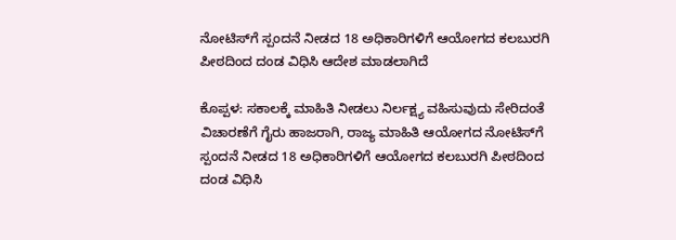ನೋಟಿಸ್‌ಗೆ ಸ್ಪಂದನೆ ನೀಡದ 18 ಅಧಿಕಾರಿಗಳಿಗೆ ಆಯೋಗದ ಕಲಬುರಗಿ ಪೀಠದಿಂದ ದಂಡ ವಿಧಿಸಿ ಆದೇಶ ಮಾಡಲಾಗಿದೆ

ಕೊಪ್ಪಳ: ಸಕಾಲಕ್ಕೆ ಮಾಹಿತಿ ನೀಡಲು ನಿರ್ಲಕ್ಷ್ಯ ವಹಿಸುವುದು ಸೇರಿದಂತೆ ವಿಚಾರಣೆಗೆ ಗೈರು ಹಾಜರಾಗಿ, ರಾಜ್ಯ ಮಾಹಿತಿ ಆಯೋಗದ ನೋಟಿಸ್‌ಗೆ ಸ್ಪಂದನೆ ನೀಡದ 18 ಅಧಿಕಾರಿಗಳಿಗೆ ಆಯೋಗದ ಕಲಬುರಗಿ ಪೀಠದಿಂದ ದಂಡ ವಿಧಿಸಿ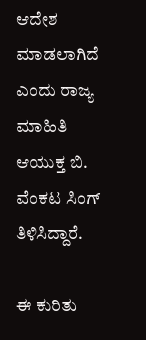ಆದೇಶ ಮಾಡಲಾಗಿದೆ ಎಂದು ರಾಜ್ಯ ಮಾಹಿತಿ ಆಯುಕ್ತ ಬಿ. ವೆಂಕಟ ಸಿಂಗ್ ತಿಳಿಸಿದ್ದಾರೆ.

ಈ ಕುರಿತು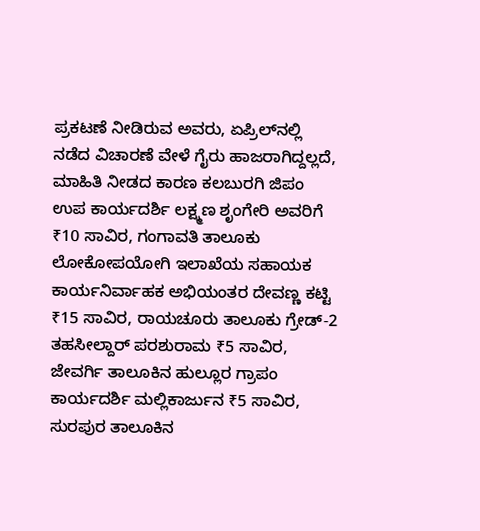ಪ್ರಕಟಣೆ ನೀಡಿರುವ ಅವರು, ಏಪ್ರಿಲ್‌ನಲ್ಲಿ ನಡೆದ ವಿಚಾರಣೆ ವೇಳೆ ಗೈರು ಹಾಜರಾಗಿದ್ದಲ್ಲದೆ, ಮಾಹಿತಿ ನೀಡದ ಕಾರಣ ಕಲಬುರಗಿ ಜಿಪಂ ಉಪ ಕಾರ್ಯದರ್ಶಿ ಲಕ್ಷ್ಮಣ ಶೃಂಗೇರಿ ಅವರಿಗೆ ₹10 ಸಾವಿರ, ಗಂಗಾವತಿ ತಾಲೂಕು ಲೋಕೋಪಯೋಗಿ ಇಲಾಖೆಯ ಸಹಾಯಕ ಕಾರ್ಯನಿರ್ವಾಹಕ ಅಭಿಯಂತರ ದೇವಣ್ಣ ಕಟ್ಟಿ ₹15 ಸಾವಿರ, ರಾಯಚೂರು ತಾಲೂಕು ಗ್ರೇಡ್-2 ತಹಸೀಲ್ದಾರ್ ಪರಶುರಾಮ ₹5 ಸಾವಿರ, ಜೇವರ್ಗಿ ತಾಲೂಕಿನ ಹುಲ್ಲೂರ ಗ್ರಾಪಂ ಕಾರ್ಯದರ್ಶಿ ಮಲ್ಲಿಕಾರ್ಜುನ ₹5 ಸಾವಿರ, ಸುರಪುರ ತಾಲೂಕಿನ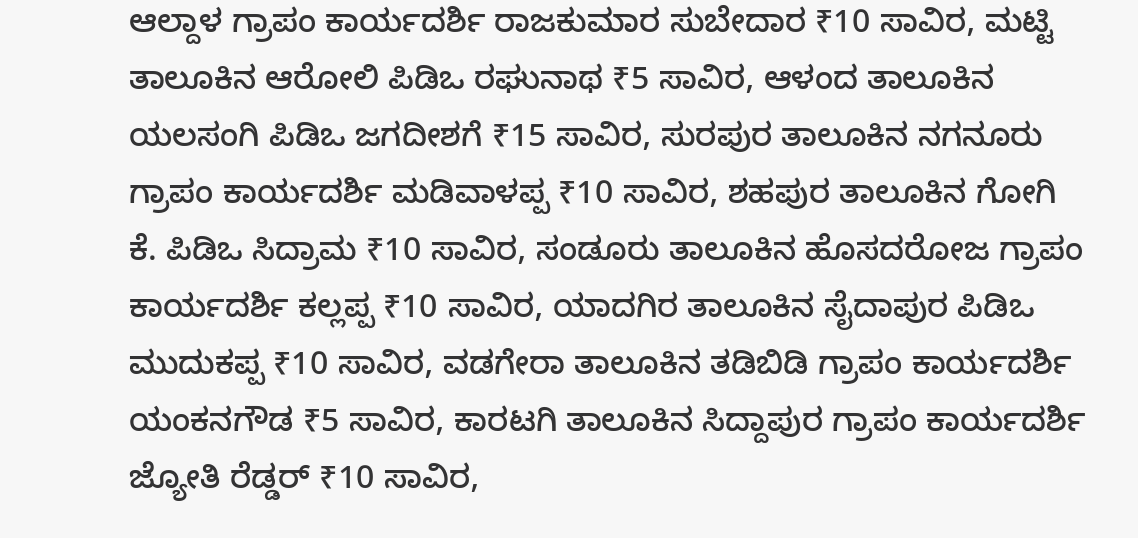ಆಲ್ದಾಳ ಗ್ರಾಪಂ ಕಾರ್ಯದರ್ಶಿ ರಾಜಕುಮಾರ ಸುಬೇದಾರ ₹10 ಸಾವಿರ, ಮಟ್ಟಿ ತಾಲೂಕಿನ ಆರೋಲಿ ಪಿಡಿಒ ರಘುನಾಥ ₹5 ಸಾವಿರ, ಆಳಂದ ತಾಲೂಕಿನ ಯಲಸಂಗಿ ಪಿಡಿಒ ಜಗದೀಶಗೆ ₹15 ಸಾವಿರ, ಸುರಪುರ ತಾಲೂಕಿನ ನಗನೂರು ಗ್ರಾಪಂ ಕಾರ್ಯದರ್ಶಿ ಮಡಿವಾಳಪ್ಪ ₹10 ಸಾವಿರ, ಶಹಪುರ ತಾಲೂಕಿನ ಗೋಗಿ ಕೆ. ಪಿಡಿಒ ಸಿದ್ರಾಮ ₹10 ಸಾವಿರ, ಸಂಡೂರು ತಾಲೂಕಿನ ಹೊಸದರೋಜ ಗ್ರಾಪಂ ಕಾರ್ಯದರ್ಶಿ ಕಲ್ಲಪ್ಪ ₹10 ಸಾವಿರ, ಯಾದಗಿರ ತಾಲೂಕಿನ ಸೈದಾಪುರ ಪಿಡಿಒ ಮುದುಕಪ್ಪ ₹10 ಸಾವಿರ, ವಡಗೇರಾ ತಾಲೂಕಿನ ತಡಿಬಿಡಿ ಗ್ರಾಪಂ ಕಾರ್ಯದರ್ಶಿ ಯಂಕನಗೌಡ ₹5 ಸಾವಿರ, ಕಾರಟಗಿ ತಾಲೂಕಿನ ಸಿದ್ದಾಪುರ ಗ್ರಾಪಂ ಕಾರ್ಯದರ್ಶಿ ಜ್ಯೋತಿ ರೆಡ್ಡರ್‌ ₹10 ಸಾವಿರ,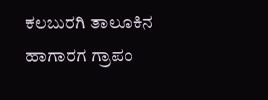ಕಲಬುರಗಿ ತಾಲೂಕಿನ ಹಾಗಾರಗ ಗ್ರಾಪಂ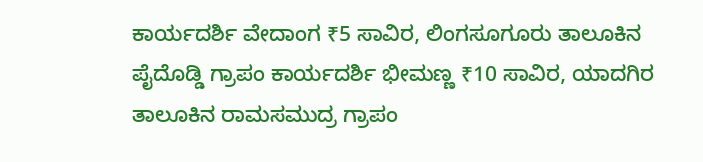ಕಾರ್ಯದರ್ಶಿ ವೇದಾಂಗ ₹5 ಸಾವಿರ, ಲಿಂಗಸೂಗೂರು ತಾಲೂಕಿನ ಪೈದೊಡ್ಡಿ ಗ್ರಾಪಂ ಕಾರ್ಯದರ್ಶಿ ಭೀಮಣ್ಣ ₹10 ಸಾವಿರ, ಯಾದಗಿರ ತಾಲೂಕಿನ ರಾಮಸಮುದ್ರ ಗ್ರಾಪಂ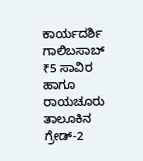ಕಾರ್ಯದರ್ಶಿ ಗಾಲಿಬಸಾಬ್‌ ₹5 ಸಾವಿರ ಹಾಗೂ ರಾಯಚೂರು ತಾಲೂಕಿನ ಗ್ರೇಡ್-2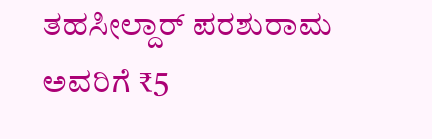ತಹಸೀಲ್ದಾರ್‌ ಪರಶುರಾಮ ಅವರಿಗೆ ₹5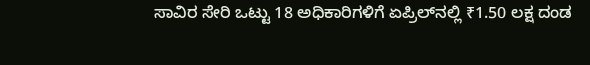ಸಾವಿರ ಸೇರಿ ಒಟ್ಟು 18 ಅಧಿಕಾರಿಗಳಿಗೆ ಏಪ್ರಿಲ್‌ನಲ್ಲಿ ₹1.50 ಲಕ್ಷ ದಂಡ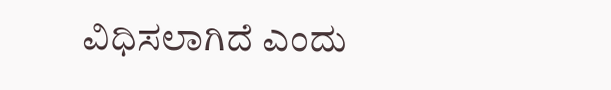ವಿಧಿಸಲಾಗಿದೆ ಎಂದು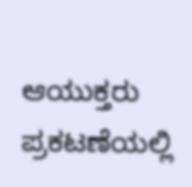ಆಯುಕ್ತರು ಪ್ರಕಟಣೆಯಲ್ಲಿ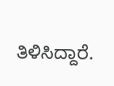ತಿಳಿಸಿದ್ದಾರೆ.